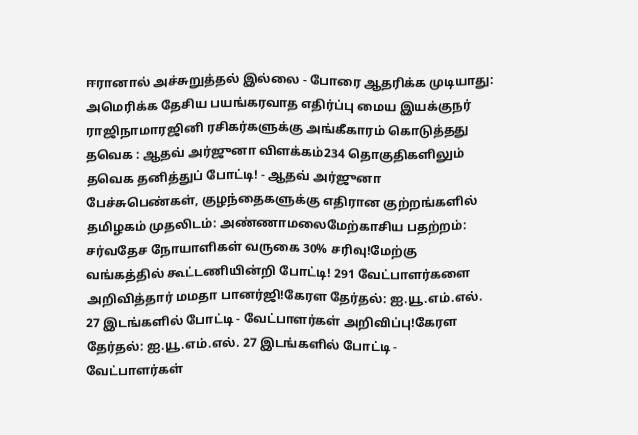ஈரானால் அச்சுறுத்தல் இல்லை - போரை ஆதரிக்க முடியாது: அமெரிக்க தேசிய பயங்கரவாத எதிர்ப்பு மைய இயக்குநர் ராஜிநாமாரஜினி ரசிகர்களுக்கு அங்கீகாரம் கொடுத்தது தவெக : ஆதவ் அர்ஜுனா விளக்கம்234 தொகுதிகளிலும் தவெக தனித்துப் போட்டி! - ஆதவ் அர்ஜுனா பேச்சுபெண்கள், குழந்தைகளுக்கு எதிரான குற்றங்களில் தமிழகம் முதலிடம்: அண்ணாமலைமேற்காசிய பதற்றம்: சர்வதேச நோயாளிகள் வருகை 30% சரிவு!மேற்கு வங்கத்தில் கூட்டணியின்றி போட்டி! 291 வேட்பாளர்களை அறிவித்தார் மமதா பானர்ஜி!கேரள தேர்தல்: ஐ.யூ.எம்.எல். 27 இடங்களில் போட்டி - வேட்பாளர்கள் அறிவிப்பு!கேரள தேர்தல்: ஐ.யூ.எம்.எல். 27 இடங்களில் போட்டி - வேட்பாளர்கள்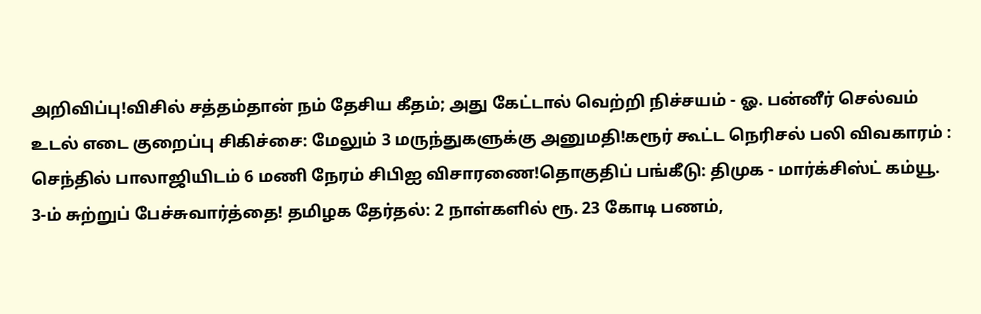அறிவிப்பு!விசில் சத்தம்தான் நம் தேசிய கீதம்; அது கேட்டால் வெற்றி நிச்சயம் - ஓ. பன்னீர் செல்வம் உடல் எடை குறைப்பு சிகிச்சை: மேலும் 3 மருந்துகளுக்கு அனுமதி!கரூர் கூட்ட நெரிசல் பலி விவகாரம் : செந்தில் பாலாஜியிடம் 6 மணி நேரம் சிபிஐ விசாரணை!தொகுதிப் பங்கீடு: திமுக - மார்க்சிஸ்ட் கம்யூ. 3-ம் சுற்றுப் பேச்சுவார்த்தை! தமிழக தேர்தல்: 2 நாள்களில் ரூ. 23 கோடி பணம்,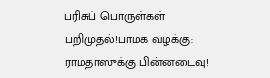பரிசுப் பொருள்கள் பறிமுதல்!பாமக வழக்கு: ராமதாஸுக்கு பின்னடைவு!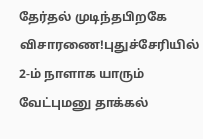தேர்தல் முடிந்தபிறகே விசாரணை!புதுச்சேரியில் 2-ம் நாளாக யாரும் வேட்புமனு தாக்கல்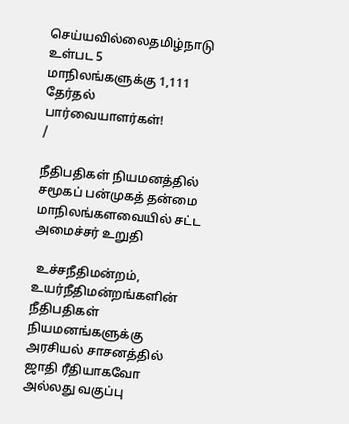செய்யவில்லைதமிழ்நாடு உள்பட 5 மாநிலங்களுக்கு 1,111 தேர்தல் பார்வையாளர்கள்!
/

நீதிபதிகள் நியமனத்தில் சமூகப் பன்முகத் தன்மை மாநிலங்களவையில் சட்ட அமைச்சர் உறுதி

 உச்சநீதிமன்றம், உயர்நீதிமன்றங்களின் நீதிபதிகள் நியமனங்களுக்கு அரசியல் சாசனத்தில் ஜாதி ரீதியாகவோ அல்லது வகுப்பு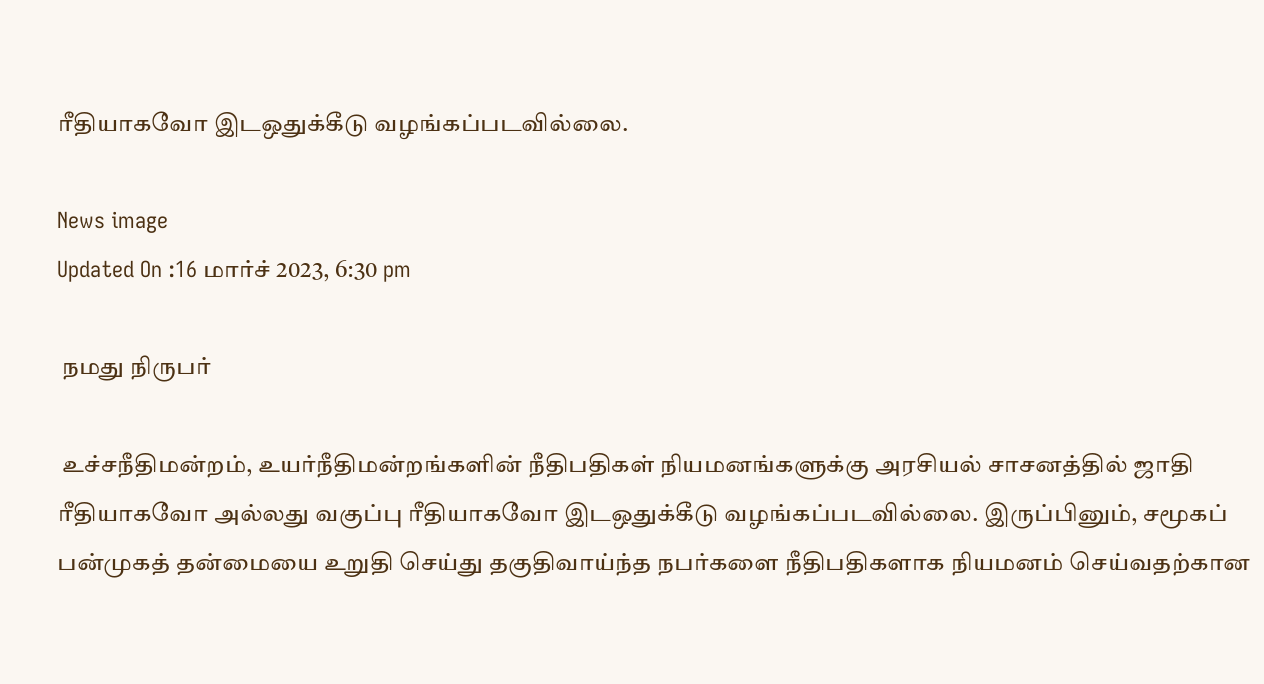ரீதியாகவோ இடஒதுக்கீடு வழங்கப்படவில்லை.

News image
Updated On :16 மார்ச் 2023, 6:30 pm

 நமது நிருபர்

 உச்சநீதிமன்றம், உயர்நீதிமன்றங்களின் நீதிபதிகள் நியமனங்களுக்கு அரசியல் சாசனத்தில் ஜாதி ரீதியாகவோ அல்லது வகுப்பு ரீதியாகவோ இடஒதுக்கீடு வழங்கப்படவில்லை. இருப்பினும், சமூகப் பன்முகத் தன்மையை உறுதி செய்து தகுதிவாய்ந்த நபர்களை நீதிபதிகளாக நியமனம் செய்வதற்கான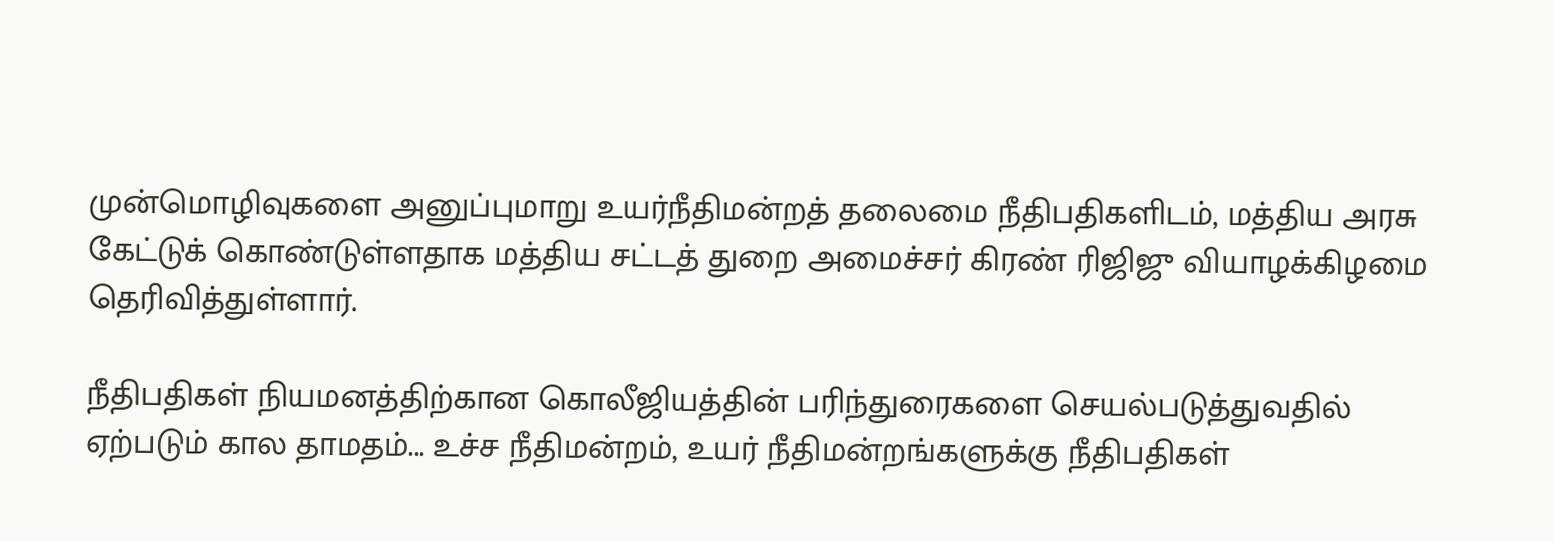முன்மொழிவுகளை அனுப்புமாறு உயர்நீதிமன்றத் தலைமை நீதிபதிகளிடம், மத்திய அரசு கேட்டுக் கொண்டுள்ளதாக மத்திய சட்டத் துறை அமைச்சர் கிரண் ரிஜிஜு வியாழக்கிழமை தெரிவித்துள்ளார்.

நீதிபதிகள் நியமனத்திற்கான கொலீஜியத்தின் பரிந்துரைகளை செயல்படுத்துவதில் ஏற்படும் கால தாமதம்... உச்ச நீதிமன்றம், உயர் நீதிமன்றங்களுக்கு நீதிபதிகள்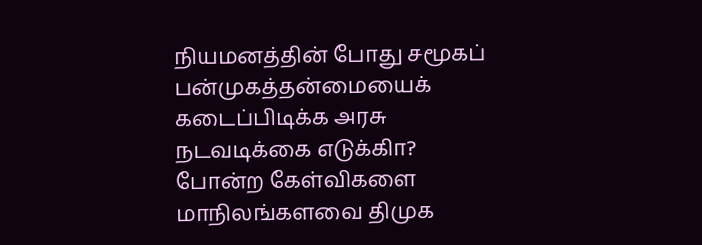நியமனத்தின் போது சமூகப் பன்முகத்தன்மையைக் கடைப்பிடிக்க அரசு நடவடிக்கை எடுக்கிா? போன்ற கேள்விகளை மாநிலங்களவை திமுக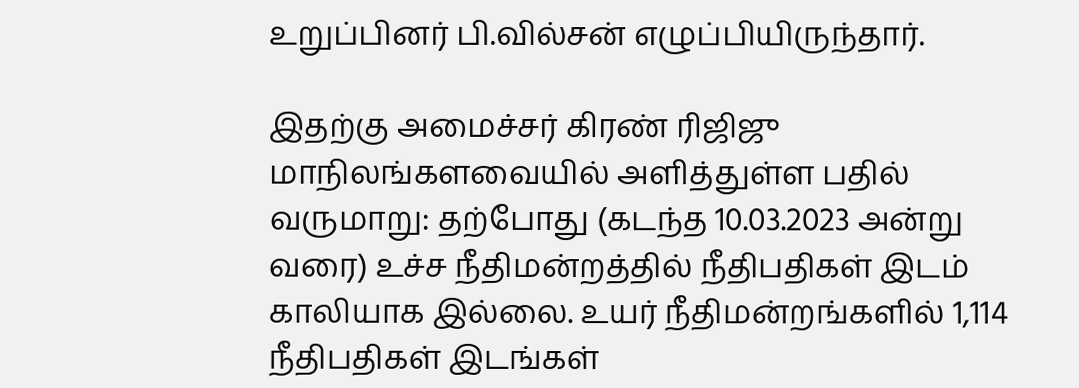உறுப்பினர் பி.வில்சன் எழுப்பியிருந்தார்.

இதற்கு அமைச்சர் கிரண் ரிஜிஜு மாநிலங்களவையில் அளித்துள்ள பதில் வருமாறு: தற்போது (கடந்த 10.03.2023 அன்று வரை) உச்ச நீதிமன்றத்தில் நீதிபதிகள் இடம் காலியாக இல்லை. உயர் நீதிமன்றங்களில் 1,114 நீதிபதிகள் இடங்கள்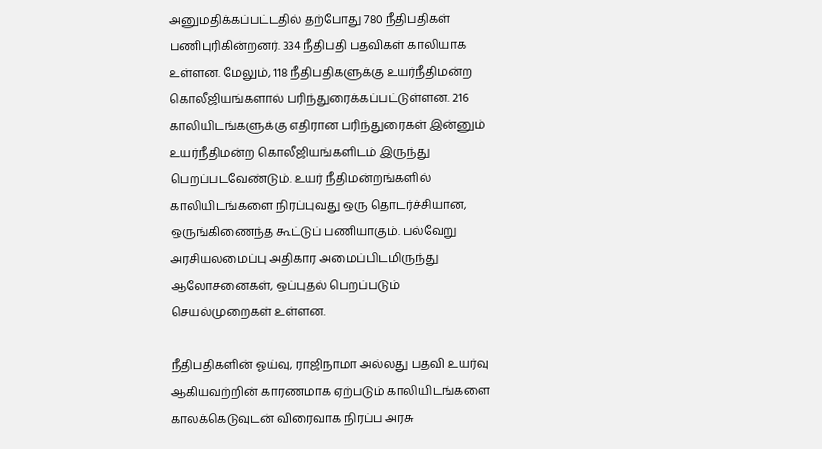அனுமதிக்கப்பட்டதில் தற்போது 780 நீதிபதிகள் பணிபுரிகின்றனர். 334 நீதிபதி பதவிகள் காலியாக உள்ளன. மேலும், 118 நீதிபதிகளுக்கு உயர்நீதிமன்ற கொலீஜியங்களால் பரிந்துரைக்கப்பட்டுள்ளன. 216 காலியிடங்களுக்கு எதிரான பரிந்துரைகள் இன்னும் உயர்நீதிமன்ற கொலீஜியங்களிடம் இருந்து பெறப்படவேண்டும். உயர் நீதிமன்றங்களில் காலியிடங்களை நிரப்புவது ஒரு தொடர்ச்சியான, ஒருங்கிணைந்த கூட்டுப் பணியாகும். பல்வேறு அரசியலமைப்பு அதிகார அமைப்பிடமிருந்து ஆலோசனைகள், ஒப்புதல் பெறப்படும் செயல்முறைகள் உள்ளன.

நீதிபதிகளின் ஓய்வு, ராஜிநாமா அல்லது பதவி உயர்வு ஆகியவற்றின் காரணமாக ஏற்படும் காலியிடங்களை காலக்கெடுவுடன் விரைவாக நிரப்ப அரசு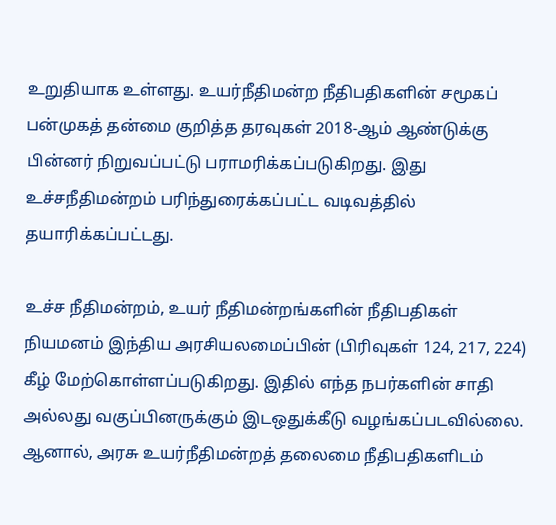உறுதியாக உள்ளது. உயர்நீதிமன்ற நீதிபதிகளின் சமூகப் பன்முகத் தன்மை குறித்த தரவுகள் 2018-ஆம் ஆண்டுக்கு பின்னர் நிறுவப்பட்டு பராமரிக்கப்படுகிறது. இது உச்சநீதிமன்றம் பரிந்துரைக்கப்பட்ட வடிவத்தில் தயாரிக்கப்பட்டது.

உச்ச நீதிமன்றம், உயர் நீதிமன்றங்களின் நீதிபதிகள் நியமனம் இந்திய அரசியலமைப்பின் (பிரிவுகள் 124, 217, 224) கீழ் மேற்கொள்ளப்படுகிறது. இதில் எந்த நபர்களின் சாதி அல்லது வகுப்பினருக்கும் இடஒதுக்கீடு வழங்கப்படவில்லை. ஆனால், அரசு உயர்நீதிமன்றத் தலைமை நீதிபதிகளிடம்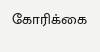கோரிக்கை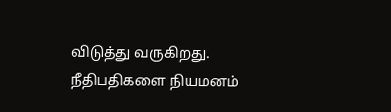விடுத்து வருகிறது. நீதிபதிகளை நியமனம்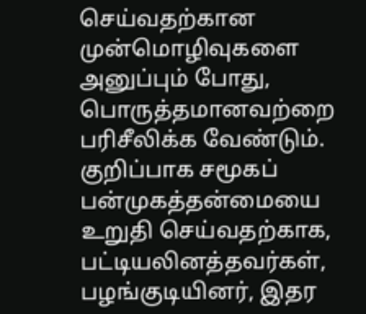செய்வதற்கான முன்மொழிவுகளை அனுப்பும் போது, பொருத்தமானவற்றை பரிசீலிக்க வேண்டும். குறிப்பாக சமூகப் பன்முகத்தன்மையை உறுதி செய்வதற்காக, பட்டியலினத்தவர்கள், பழங்குடியினர், இதர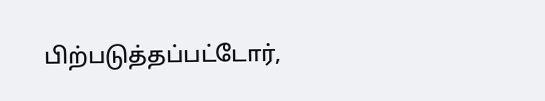பிற்படுத்தப்பட்டோர்,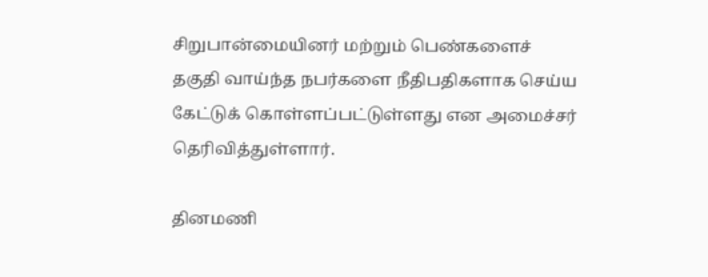சிறுபான்மையினர் மற்றும் பெண்களைச் தகுதி வாய்ந்த நபர்களை நீதிபதிகளாக செய்ய கேட்டுக் கொள்ளப்பட்டுள்ளது என அமைச்சர் தெரிவித்துள்ளார்.

தினமணி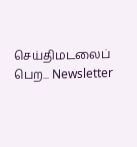செய்திமடலைப் பெற... Newsletter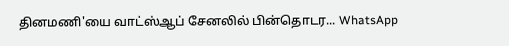தினமணி'யை வாட்ஸ்ஆப் சேனலில் பின்தொடர... WhatsApp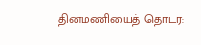தினமணியைத் தொடர: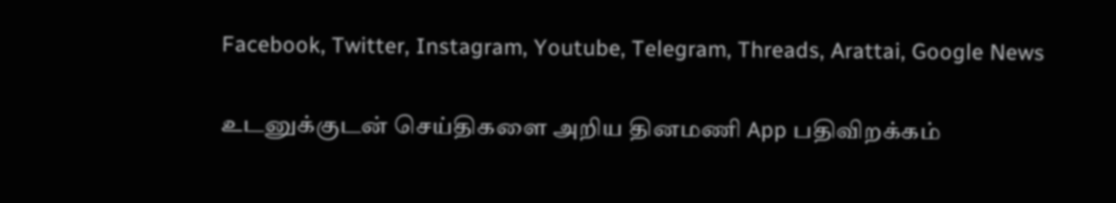Facebook, Twitter, Instagram, Youtube, Telegram, Threads, Arattai, Google News

உடனுக்குடன் செய்திகளை அறிய தினமணி App பதிவிறக்கம்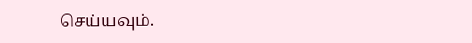செய்யவும்.